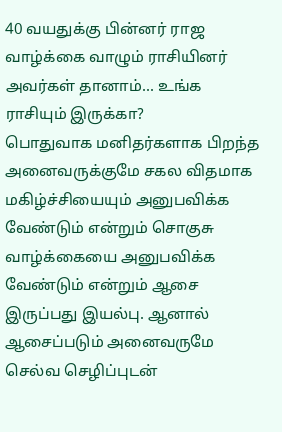40 வயதுக்கு பின்னர் ராஜ வாழ்க்கை வாழும் ராசியினர் அவர்கள் தானாம்... உங்க ராசியும் இருக்கா?
பொதுவாக மனிதர்களாக பிறந்த அனைவருக்குமே சகல விதமாக மகிழ்ச்சியையும் அனுபவிக்க வேண்டும் என்றும் சொகுசு வாழ்க்கையை அனுபவிக்க வேண்டும் என்றும் ஆசை இருப்பது இயல்பு. ஆனால் ஆசைப்படும் அனைவருமே செல்வ செழிப்புடன்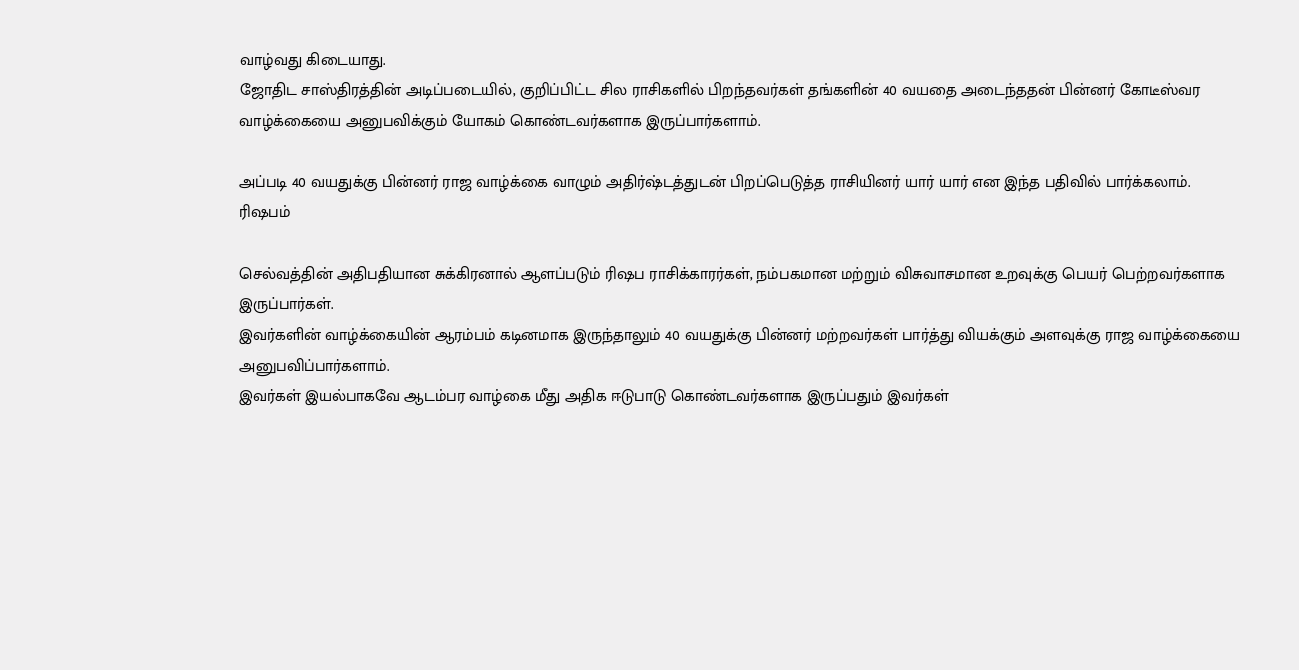வாழ்வது கிடையாது.
ஜோதிட சாஸ்திரத்தின் அடிப்படையில், குறிப்பிட்ட சில ராசிகளில் பிறந்தவர்கள் தங்களின் 40 வயதை அடைந்ததன் பின்னர் கோடீஸ்வர வாழ்க்கையை அனுபவிக்கும் யோகம் கொண்டவர்களாக இருப்பார்களாம்.

அப்படி 40 வயதுக்கு பின்னர் ராஜ வாழ்க்கை வாழும் அதிர்ஷ்டத்துடன் பிறப்பெடுத்த ராசியினர் யார் யார் என இந்த பதிவில் பார்க்கலாம்.
ரிஷபம்

செல்வத்தின் அதிபதியான சுக்கிரனால் ஆளப்படும் ரிஷப ராசிக்காரர்கள், நம்பகமான மற்றும் விசுவாசமான உறவுக்கு பெயர் பெற்றவர்களாக இருப்பார்கள்.
இவர்களின் வாழ்க்கையின் ஆரம்பம் கடினமாக இருந்தாலும் 40 வயதுக்கு பின்னர் மற்றவர்கள் பார்த்து வியக்கும் அளவுக்கு ராஜ வாழ்க்கையை அனுபவிப்பார்களாம்.
இவர்கள் இயல்பாகவே ஆடம்பர வாழ்கை மீது அதிக ஈடுபாடு கொண்டவர்களாக இருப்பதும் இவர்கள்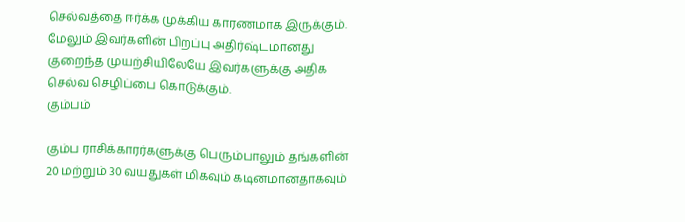செல்வத்தை ஈர்க்க முக்கிய காரணமாக இருக்கும். மேலும் இவர்களின் பிறப்பு அதிர்ஷ்டமானது குறைந்த முயற்சியிலேயே இவர்களுக்கு அதிக செல்வ செழிப்பை கொடுக்கும்.
கும்பம்

கும்ப ராசிக்காரர்களுக்கு பெரும்பாலும் தங்களின் 20 மற்றும் 30 வயதுகள் மிகவும் கடினமானதாகவும்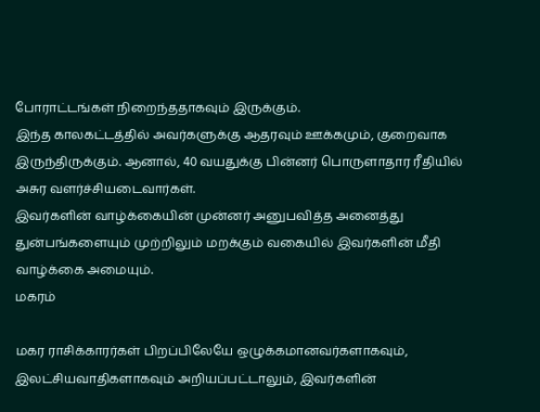போராட்டங்கள் நிறைந்ததாகவும் இருக்கும்.
இந்த காலகட்டத்தில் அவர்களுக்கு ஆதரவும் ஊக்கமும், குறைவாக இருந்திருக்கும். ஆனால், 40 வயதுக்கு பின்னர் பொருளாதார ரீதியில் அசுர வளர்ச்சியடைவார்கள்.
இவர்களின் வாழ்க்கையின் முன்னர் அனுபவித்த அனைத்து துன்பங்களையும் முற்றிலும் மறக்கும் வகையில் இவர்களின் மீதி வாழ்க்கை அமையும்.
மகரம்

மகர ராசிக்காரர்கள் பிறப்பிலேயே ஒழுக்கமானவர்களாகவும், இலட்சியவாதிகளாகவும் அறியப்பட்டாலும், இவர்களின்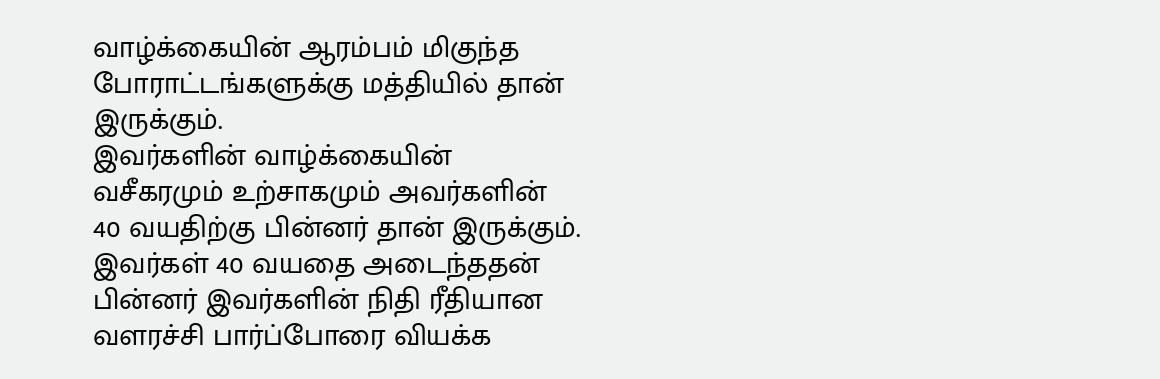வாழ்க்கையின் ஆரம்பம் மிகுந்த போராட்டங்களுக்கு மத்தியில் தான் இருக்கும்.
இவர்களின் வாழ்க்கையின் வசீகரமும் உற்சாகமும் அவர்களின் 40 வயதிற்கு பின்னர் தான் இருக்கும். இவர்கள் 40 வயதை அடைந்ததன் பின்னர் இவர்களின் நிதி ரீதியான வளரச்சி பார்ப்போரை வியக்க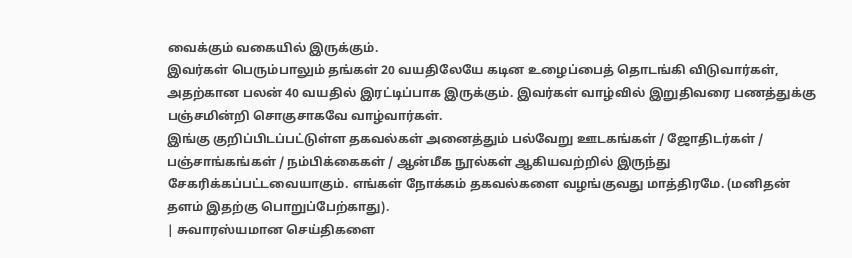வைக்கும் வகையில் இருக்கும்.
இவர்கள் பெரும்பாலும் தங்கள் 20 வயதிலேயே கடின உழைப்பைத் தொடங்கி விடுவார்கள், அதற்கான பலன் 40 வயதில் இரட்டிப்பாக இருக்கும். இவர்கள் வாழ்வில் இறுதிவரை பணத்துக்கு பஞ்சமின்றி சொகுசாகவே வாழ்வார்கள்.
இங்கு குறிப்பிடப்பட்டுள்ள தகவல்கள் அனைத்தும் பல்வேறு ஊடகங்கள் / ஜோதிடர்கள் / பஞ்சாங்கங்கள் / நம்பிக்கைகள் / ஆன்மீக நூல்கள் ஆகியவற்றில் இருந்து சேகரிக்கப்பட்டவையாகும். எங்கள் நோக்கம் தகவல்களை வழங்குவது மாத்திரமே. (மனிதன் தளம் இதற்கு பொறுப்பேற்காது).
| சுவாரஸ்யமான செய்திகளை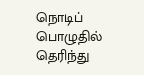நொடிப் பொழுதில் தெரிந்து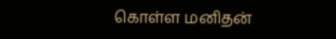கொள்ள மனிதன்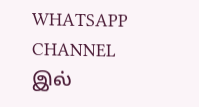WHATSAPP CHANNEL இல்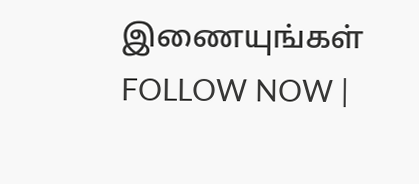இணையுங்கள் FOLLOW NOW |